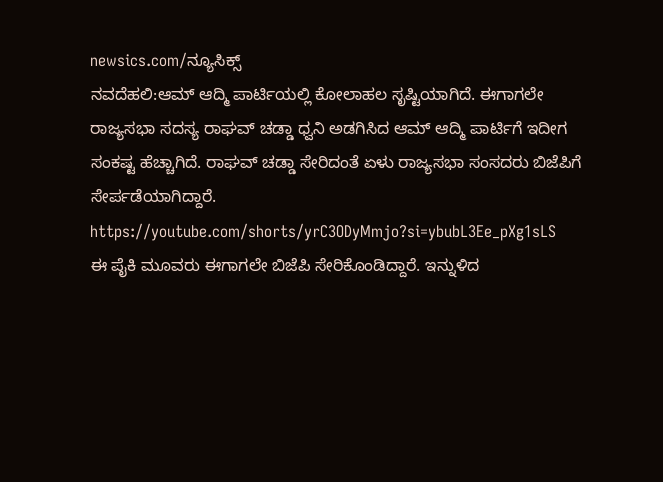newsics.com/ನ್ಯೂಸಿಕ್ಸ್
ನವದೆಹಲಿ:ಆಮ್ ಆದ್ಮಿ ಪಾರ್ಟಿಯಲ್ಲಿ ಕೋಲಾಹಲ ಸೃಷ್ಟಿಯಾಗಿದೆ. ಈಗಾಗಲೇ ರಾಜ್ಯಸಭಾ ಸದಸ್ಯ ರಾಘವ್ ಚಡ್ಡಾ ಧ್ವನಿ ಅಡಗಿಸಿದ ಆಮ್ ಆದ್ಮಿ ಪಾರ್ಟಿಗೆ ಇದೀಗ ಸಂಕಷ್ಟ ಹೆಚ್ಚಾಗಿದೆ. ರಾಘವ್ ಚಡ್ಡಾ ಸೇರಿದಂತೆ ಏಳು ರಾಜ್ಯಸಭಾ ಸಂಸದರು ಬಿಜೆಪಿಗೆ ಸೇರ್ಪಡೆಯಾಗಿದ್ದಾರೆ.
https://youtube.com/shorts/yrC3ODyMmjo?si=ybubL3Ee_pXg1sLS
ಈ ಪೈಕಿ ಮೂವರು ಈಗಾಗಲೇ ಬಿಜೆಪಿ ಸೇರಿಕೊಂಡಿದ್ದಾರೆ. ಇನ್ನುಳಿದ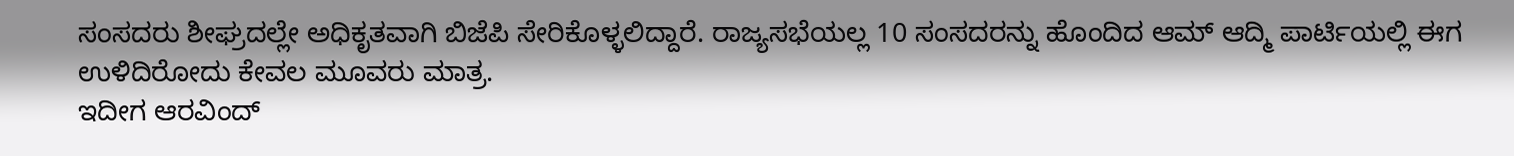ಸಂಸದರು ಶೀಘ್ರದಲ್ಲೇ ಅಧಿಕೃತವಾಗಿ ಬಿಜೆಪಿ ಸೇರಿಕೊಳ್ಳಲಿದ್ದಾರೆ. ರಾಜ್ಯಸಭೆಯಲ್ಲ 10 ಸಂಸದರನ್ನು ಹೊಂದಿದ ಆಮ್ ಆದ್ಮಿ ಪಾರ್ಟಿಯಲ್ಲಿ ಈಗ ಉಳಿದಿರೋದು ಕೇವಲ ಮೂವರು ಮಾತ್ರ.
ಇದೀಗ ಆರವಿಂದ್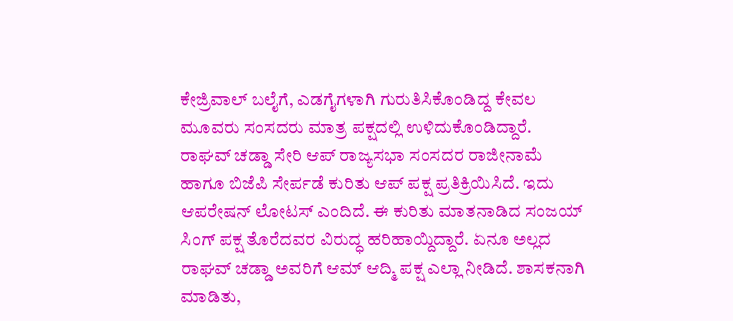ಕೇಜ್ರಿವಾಲ್ ಬಲೈಗೆ, ಎಡಗೈಗಳಾಗಿ ಗುರುತಿಸಿಕೊಂಡಿದ್ದ ಕೇವಲ ಮೂವರು ಸಂಸದರು ಮಾತ್ರ ಪಕ್ಷದಲ್ಲಿ ಉಳಿದುಕೊಂಡಿದ್ದಾರೆ.
ರಾಘವ್ ಚಡ್ಡಾ ಸೇರಿ ಆಪ್ ರಾಜ್ಯಸಭಾ ಸಂಸದರ ರಾಜೀನಾಮೆ ಹಾಗೂ ಬಿಜೆಪಿ ಸೇರ್ಪಡೆ ಕುರಿತು ಆಪ್ ಪಕ್ಷ ಪ್ರತಿಕ್ರಿಯಿಸಿದೆ. ಇದು ಆಪರೇಷನ್ ಲೋಟಸ್ ಎಂದಿದೆ. ಈ ಕುರಿತು ಮಾತನಾಡಿದ ಸಂಜಯ್ ಸಿಂಗ್ ಪಕ್ಷ ತೊರೆದವರ ವಿರುದ್ಧ ಹರಿಹಾಯ್ದಿದ್ದಾರೆ. ಏನೂ ಅಲ್ಲದ ರಾಘವ್ ಚಡ್ಡಾ ಅವರಿಗೆ ಆಮ್ ಆದ್ಮಿ ಪಕ್ಷ ಎಲ್ಲಾ ನೀಡಿದೆ. ಶಾಸಕನಾಗಿ ಮಾಡಿತು,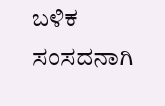ಬಳಿಕ ಸಂಸದನಾಗಿ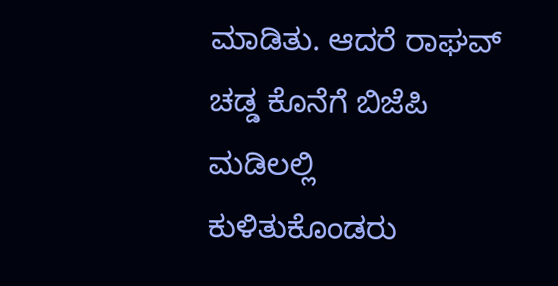ಮಾಡಿತು. ಆದರೆ ರಾಘವ್ ಚಡ್ಡ ಕೊನೆಗೆ ಬಿಜೆಪಿ ಮಡಿಲಲ್ಲಿ ಕುಳಿತುಕೊಂಡರು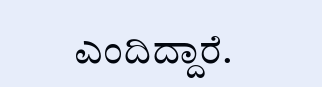ಎಂದಿದ್ದಾರೆ.